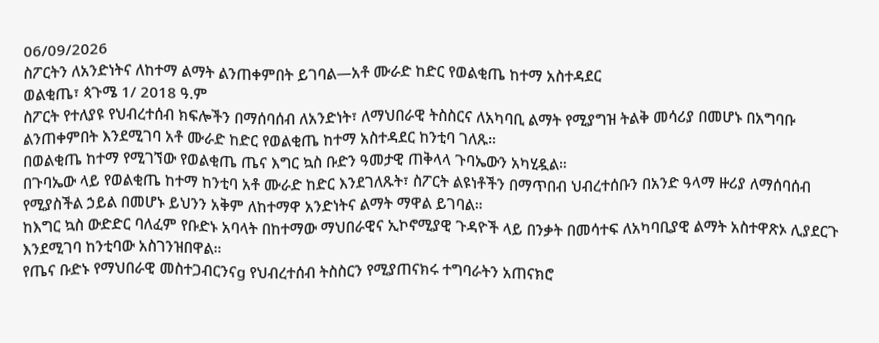06/09/2026
ስፖርትን ለአንድነትና ለከተማ ልማት ልንጠቀምበት ይገባል—አቶ ሙራድ ከድር የወልቂጤ ከተማ አስተዳደር
ወልቂጤ፣ ጳጉሜ 1/ 2018 ዓ.ም
ስፖርት የተለያዩ የህብረተሰብ ክፍሎችን በማሰባሰብ ለአንድነት፣ ለማህበራዊ ትስስርና ለአካባቢ ልማት የሚያግዝ ትልቅ መሳሪያ በመሆኑ በአግባቡ ልንጠቀምበት እንደሚገባ አቶ ሙራድ ከድር የወልቂጤ ከተማ አስተዳደር ከንቲባ ገለጹ።
በወልቂጤ ከተማ የሚገኘው የወልቂጤ ጤና እግር ኳስ ቡድን ዓመታዊ ጠቅላላ ጉባኤውን አካሂዷል።
በጉባኤው ላይ የወልቂጤ ከተማ ከንቲባ አቶ ሙራድ ከድር እንደገለጹት፣ ስፖርት ልዩነቶችን በማጥበብ ህብረተሰቡን በአንድ ዓላማ ዙሪያ ለማሰባሰብ የሚያስችል ኃይል በመሆኑ ይህንን አቅም ለከተማዋ አንድነትና ልማት ማዋል ይገባል።
ከእግር ኳስ ውድድር ባለፈም የቡድኑ አባላት በከተማው ማህበራዊና ኢኮኖሚያዊ ጉዳዮች ላይ በንቃት በመሳተፍ ለአካባቢያዊ ልማት አስተዋጽኦ ሊያደርጉ እንደሚገባ ከንቲባው አስገንዝበዋል።
የጤና ቡድኑ የማህበራዊ መስተጋብርንናg የህብረተሰብ ትስስርን የሚያጠናክሩ ተግባራትን አጠናክሮ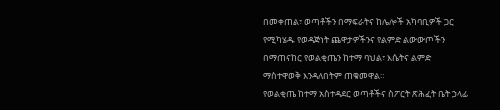በመቀጠል፣ ወጣቶችን በማፍራትና ከሌሎች አካባቢዎች ጋር የሚካሄዱ የወዳጅነት ጨዋታዎችንና የልምድ ልውውጦችን በማጠናከር የወልቂጤን ከተማ ባህል፣ እሴትና ልምድ ማስተዋወቅ እንዳለበትም ጠቁመዋል።
የወልቂጤ ከተማ አስተዳደር ወጣቶችና ስፖርት ጽሕፈት ቤት ኃላፊ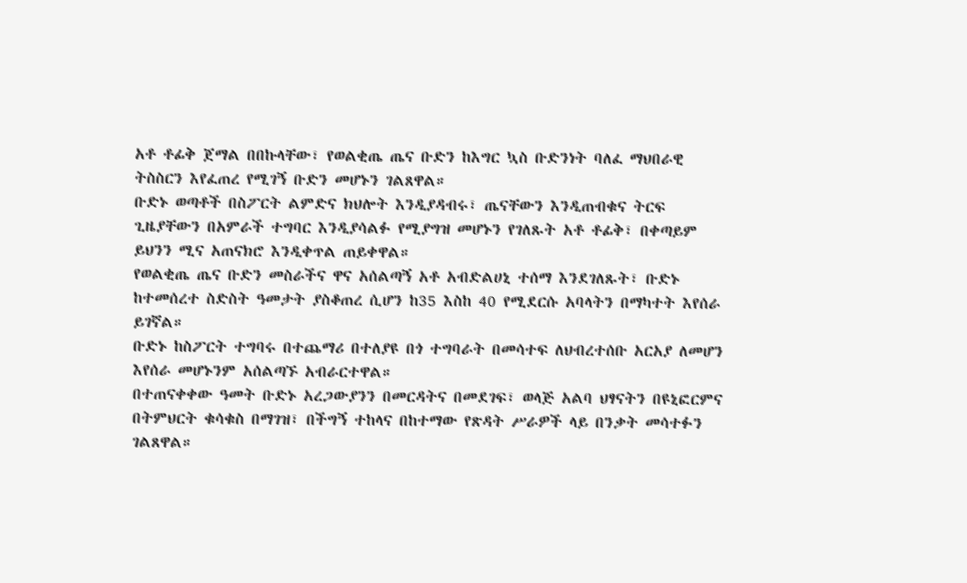አቶ ቶፊቅ ጀማል በበኩላቸው፣ የወልቂጤ ጤና ቡድን ከእግር ኳስ ቡድንነት ባለፈ ማህበራዊ ትስስርን እየፈጠረ የሚገኝ ቡድን መሆኑን ገልጸዋል።
ቡድኑ ወጣቶች በስፖርት ልምድና ክህሎት እንዲያዳብሩ፣ ጤናቸውን እንዲጠብቁና ትርፍ ጊዜያቸውን በአምራች ተግባር እንዲያሳልፉ የሚያግዝ መሆኑን የገለጹት አቶ ቶፊቅ፣ በቀጣይም ይህንን ሚና አጠናክሮ እንዲቀጥል ጠይቀዋል።
የወልቂጤ ጤና ቡድን መስራችና ዋና አሰልጣኝ አቶ አብድልሀኒ ተሰማ እንደገለጹት፣ ቡድኑ ከተመሰረተ ስድስት ዓመታት ያስቆጠረ ሲሆን ከ35 እስከ 40 የሚደርሱ አባላትን በማካተት እየሰራ ይገኛል።
ቡድኑ ከስፖርት ተግባሩ በተጨማሪ በተለያዩ በጎ ተግባራት በመሳተፍ ለህብረተሰቡ አርአያ ለመሆን እየሰራ መሆኑንም አሰልጣኙ አብራርተዋል።
በተጠናቀቀው ዓመት ቡድኑ አረጋውያንን በመርዳትና በመደገፍ፣ ወላጅ አልባ ህፃናትን በዩኒፎርምና በትምህርት ቁሳቁስ በማገዝ፣ በችግኝ ተከላና በከተማው የጽዳት ሥራዎች ላይ በንቃት መሳተፉን ገልጸዋል።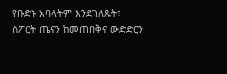የቡድኑ አባላትም እንደገለጹት፣ ስፖርት ጤናን ከመጠበቅና ውድድርን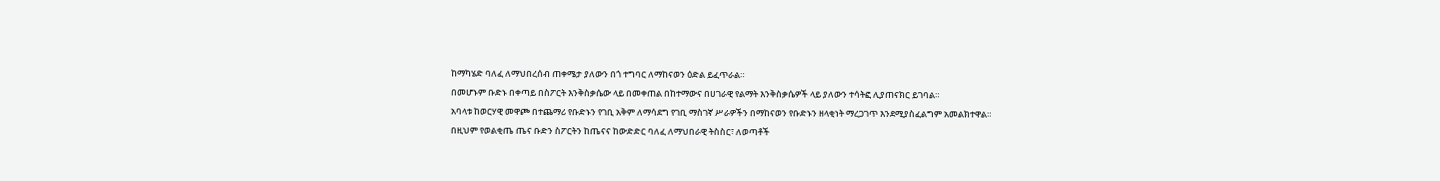ከማካሄድ ባለፈ ለማህበረሰብ ጠቀሜታ ያለውን በጎ ተግባር ለማከናወን ዕድል ይፈጥራል።
በመሆኑም ቡድኑ በቀጣይ በስፖርት እንቅስቃሴው ላይ በመቀጠል በከተማውና በሀገራዊ የልማት እንቅስቃሴዎች ላይ ያለውን ተሳትፎ ሊያጠናክር ይገባል።
አባላቱ ከወርሃዊ መዋጮ በተጨማሪ የቡድኑን የገቢ አቅም ለማሳደግ የገቢ ማስገኛ ሥራዎችን በማከናወን የቡድኑን ዘላቂነት ማረጋገጥ እንደሚያስፈልግም አመልክተዋል።
በዚህም የወልቂጤ ጤና ቡድን ስፖርትን ከጤናና ከውድድር ባለፈ ለማህበራዊ ትስስር፣ ለወጣቶች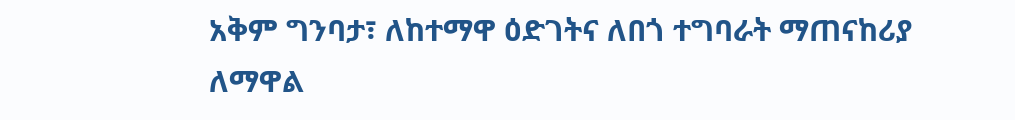አቅም ግንባታ፣ ለከተማዋ ዕድገትና ለበጎ ተግባራት ማጠናከሪያ ለማዋል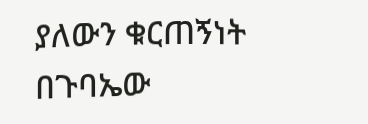ያለውን ቁርጠኝነት በጉባኤው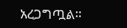አረጋግጧል።